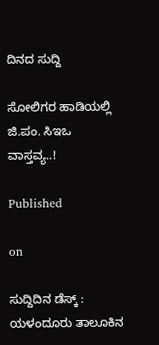ದಿನದ ಸುದ್ದಿ

ಸೋಲಿಗರ ಹಾಡಿಯಲ್ಲಿ ಜಿ.ಪಂ. ಸಿಇಒ ವಾಸ್ತವ್ಯ..!

Published

on

ಸುದ್ದಿದಿನ ಡೆಸ್ಕ್ : ಯಳಂದೂರು ತಾಲೂಕಿನ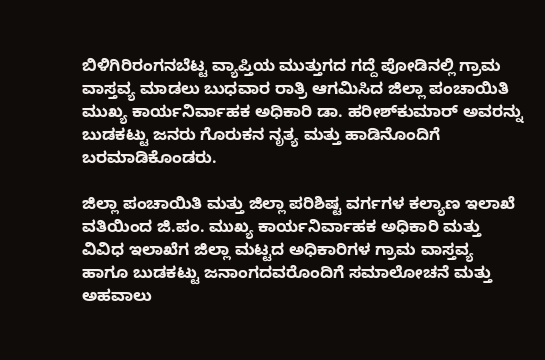ಬಿಳಿಗಿರಿರಂಗನಬೆಟ್ಟ ವ್ಯಾಪ್ತಿಯ ಮುತ್ತುಗದ ಗದ್ದೆ ಪೋಡಿನಲ್ಲಿ ಗ್ರಾಮ ವಾಸ್ತವ್ಯ ಮಾಡಲು ಬುಧವಾರ ರಾತ್ರಿ ಆಗಮಿಸಿದ ಜಿಲ್ಲಾ ಪಂಚಾಯಿತಿ ಮುಖ್ಯ ಕಾರ್ಯನಿರ್ವಾಹಕ ಅಧಿಕಾರಿ ಡಾ. ಹರೀಶ್‌ಕುಮಾರ್ ಅವರನ್ನು ಬುಡಕಟ್ಟು ಜನರು ಗೊರುಕನ ನೃತ್ಯ ಮತ್ತು ಹಾಡಿನೊಂದಿಗೆ ಬರಮಾಡಿಕೊಂಡರು.

ಜಿಲ್ಲಾ ಪಂಚಾಯಿತಿ ಮತ್ತು ಜಿಲ್ಲಾ ಪರಿಶಿಷ್ಟ ವರ್ಗಗಳ ಕಲ್ಯಾಣ ಇಲಾಖೆ ವತಿಯಿಂದ ಜಿ.ಪಂ. ಮುಖ್ಯ ಕಾರ್ಯನಿರ್ವಾಹಕ ಅಧಿಕಾರಿ ಮತ್ತು ವಿವಿಧ ಇಲಾಖೆಗ ಜಿಲ್ಲಾ ಮಟ್ಟದ ಅಧಿಕಾರಿಗಳ ಗ್ರಾಮ ವಾಸ್ತವ್ಯ ಹಾಗೂ ಬುಡಕಟ್ಟು ಜನಾಂಗದವರೊಂದಿಗೆ ಸಮಾಲೋಚನೆ ಮತ್ತು ಅಹವಾಲು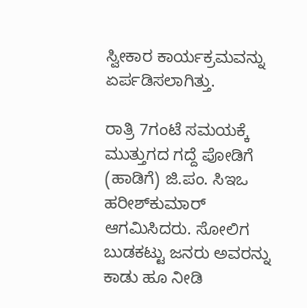ಸ್ವೀಕಾರ ಕಾರ್ಯಕ್ರಮವನ್ನು ಏರ್ಪಡಿಸಲಾಗಿತ್ತು.

ರಾತ್ರಿ 7ಗಂಟೆ ಸಮಯಕ್ಕೆ ಮುತ್ತುಗದ ಗದ್ದೆ ಪೋಡಿಗೆ (ಹಾಡಿಗೆ) ಜಿ.ಪಂ. ಸಿಇಒ ಹರೀಶ್‌ಕುಮಾರ್ ಆಗಮಿಸಿದರು. ಸೋಲಿಗ ಬುಡಕಟ್ಟು ಜನರು ಅವರನ್ನು ಕಾಡು ಹೂ ನೀಡಿ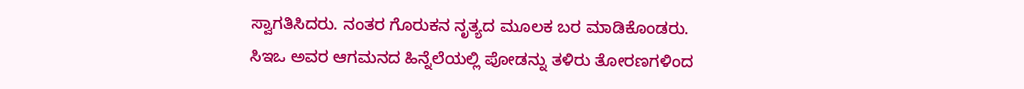ಸ್ವಾಗತಿಸಿದರು. ನಂತರ ಗೊರುಕನ ನೃತ್ಯದ ಮೂಲಕ ಬರ ಮಾಡಿಕೊಂಡರು.
ಸಿಇಒ ಅವರ ಆಗಮನದ ಹಿನ್ನೆಲೆಯಲ್ಲಿ ಪೋಡನ್ನು ತಳಿರು ತೋರಣಗಳಿಂದ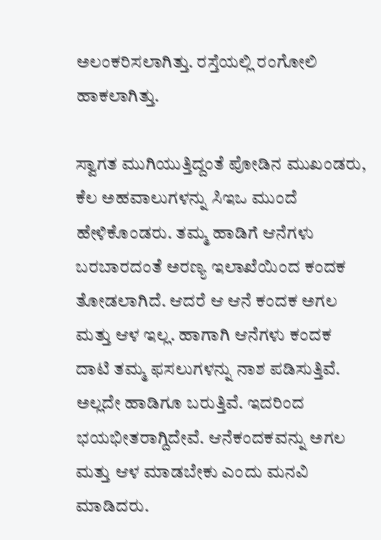ಅಲಂಕರಿಸಲಾಗಿತ್ತು. ರಸ್ತೆಯಲ್ಲಿ ರಂಗೋಲಿ ಹಾಕಲಾಗಿತ್ತು.

ಸ್ವಾಗತ ಮುಗಿಯುತ್ತಿದ್ದಂತೆ ಪೋಡಿನ ಮುಖಂಡರು, ಕೆಲ ಅಹವಾಲುಗಳನ್ನು ಸಿಇಒ ಮುಂದೆ ಹೇಳಿಕೊಂಡರು. ತಮ್ಮ ಹಾಡಿಗೆ ಆನೆಗಳು ಬರಬಾರದಂತೆ ಅರಣ್ಯ ಇಲಾಖೆಯಿಂದ ಕಂದಕ ತೋಡಲಾಗಿದೆ. ಆದರೆ ಆ ಆನೆ ಕಂದಕ ಅಗಲ ಮತ್ತು ಆಳ ಇಲ್ಲ. ಹಾಗಾಗಿ ಆನೆಗಳು ಕಂದಕ ದಾಟಿ ತಮ್ಮ ಫಸಲುಗಳನ್ನು ನಾಶ ಪಡಿಸುತ್ತಿವೆ. ಅಲ್ಲದೇ ಹಾಡಿಗೂ ಬರುತ್ತಿವೆ. ಇದರಿಂದ ಭಯಭೀತರಾಗ್ದಿದೇವೆ. ಆನೆಕಂದಕವನ್ನು ಅಗಲ ಮತ್ತು ಆಳ ಮಾಡಬೇಕು ಎಂದು ಮನವಿ ಮಾಡಿದರು.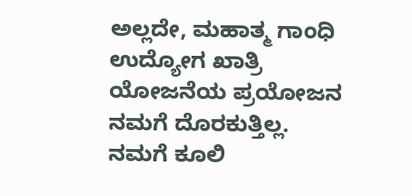ಅಲ್ಲದೇ, ಮಹಾತ್ಮ ಗಾಂಧಿ ಉದ್ಯೋಗ ಖಾತ್ರಿ ಯೋಜನೆಯ ಪ್ರಯೋಜನ ನಮಗೆ ದೊರಕುತ್ತಿಲ್ಲ. ನಮಗೆ ಕೂಲಿ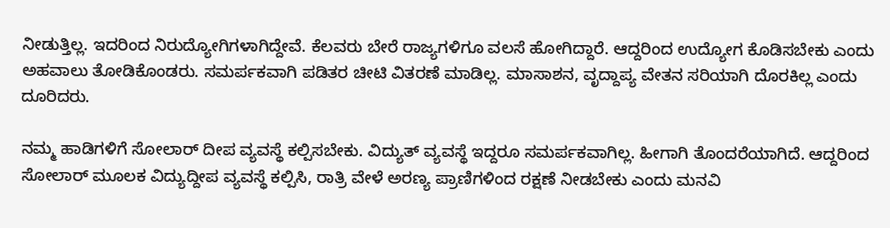ನೀಡುತ್ತಿಲ್ಲ. ಇದರಿಂದ ನಿರುದ್ಯೋಗಿಗಳಾಗಿದ್ದೇವೆ. ಕೆಲವರು ಬೇರೆ ರಾಜ್ಯಗಳಿಗೂ ವಲಸೆ ಹೋಗಿದ್ದಾರೆ. ಆದ್ದರಿಂದ ಉದ್ಯೋಗ ಕೊಡಿಸಬೇಕು ಎಂದು ಅಹವಾಲು ತೋಡಿಕೊಂಡರು. ಸಮರ್ಪಕವಾಗಿ ಪಡಿತರ ಚೀಟಿ ವಿತರಣೆ ಮಾಡಿಲ್ಲ. ಮಾಸಾಶನ, ವೃದ್ದಾಪ್ಯ ವೇತನ ಸರಿಯಾಗಿ ದೊರಕಿಲ್ಲ ಎಂದು ದೂರಿದರು.

ನಮ್ಮ ಹಾಡಿಗಳಿಗೆ ಸೋಲಾರ್ ದೀಪ ವ್ಯವಸ್ಥೆ ಕಲ್ಪಿಸಬೇಕು. ವಿದ್ಯುತ್ ವ್ಯವಸ್ಥೆ ಇದ್ದರೂ ಸಮರ್ಪಕವಾಗಿಲ್ಲ. ಹೀಗಾಗಿ ತೊಂದರೆಯಾಗಿದೆ. ಆದ್ದರಿಂದ ಸೋಲಾರ್ ಮೂಲಕ ವಿದ್ಯುದ್ದೀಪ ವ್ಯವಸ್ಥೆ ಕಲ್ಪಿಸಿ, ರಾತ್ರಿ ವೇಳೆ ಅರಣ್ಯ ಪ್ರಾಣಿಗಳಿಂದ ರಕ್ಷಣೆ ನೀಡಬೇಕು ಎಂದು ಮನವಿ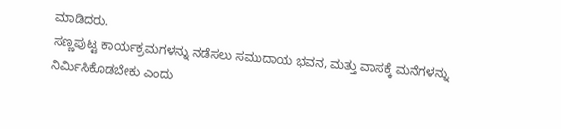ಮಾಡಿದರು.
ಸಣ್ಣಪುಟ್ಟ ಕಾರ್ಯಕ್ರಮಗಳನ್ನು ನಡೆಸಲು ಸಮುದಾಯ ಭವನ, ಮತ್ತು ವಾಸಕ್ಕೆ ಮನೆಗಳನ್ನು ನಿರ್ಮಿಸಿಕೊಡಬೇಕು ಎಂದು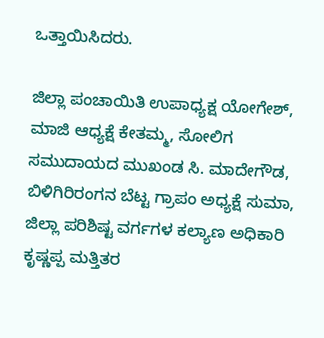ಒತ್ತಾಯಿಸಿದರು.

ಜಿಲ್ಲಾ ಪಂಚಾಯಿತಿ ಉಪಾಧ್ಯಕ್ಷ ಯೋಗೇಶ್, ಮಾಜಿ ಆಧ್ಯಕ್ಷೆ ಕೇತಮ್ಮ, ಸೋಲಿಗ ಸಮುದಾಯದ ಮುಖಂಡ ಸಿ. ಮಾದೇಗೌಡ, ಬಿಳಿಗಿರಿರಂಗನ ಬೆಟ್ಟ ಗ್ರಾಪಂ ಅಧ್ಯಕ್ಷೆ ಸುಮಾ, ಜಿಲ್ಲಾ ಪರಿಶಿಷ್ಟ ವರ್ಗಗಳ ಕಲ್ಯಾಣ ಅಧಿಕಾರಿ ಕೃಷ್ಣಪ್ಪ ಮತ್ತಿತರ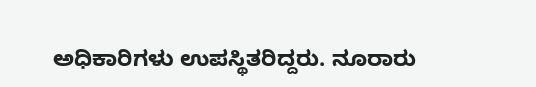ಅಧಿಕಾರಿಗಳು ಉಪಸ್ಥಿತರಿದ್ದರು. ನೂರಾರು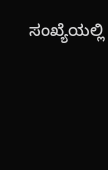ಸಂಖ್ಯೆಯಲ್ಲಿ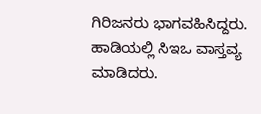ಗಿರಿಜನರು ಭಾಗವಹಿಸಿದ್ದರು.
ಹಾಡಿಯಲ್ಲಿ ಸಿಇಒ ವಾಸ್ತವ್ಯ ಮಾಡಿದರು.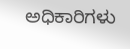ಅಧಿಕಾರಿಗಳು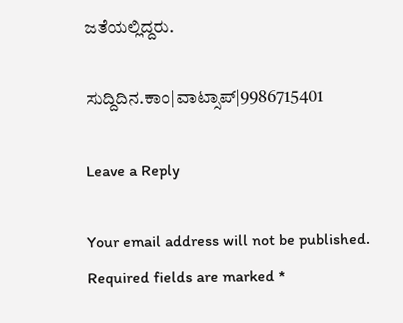ಜತೆಯಲ್ಲಿದ್ದರು.

ಸುದ್ದಿದಿನ.ಕಾಂ|ವಾಟ್ಸಾಪ್|9986715401

Leave a Reply

Your email address will not be published. Required fields are marked *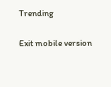Trending

Exit mobile version